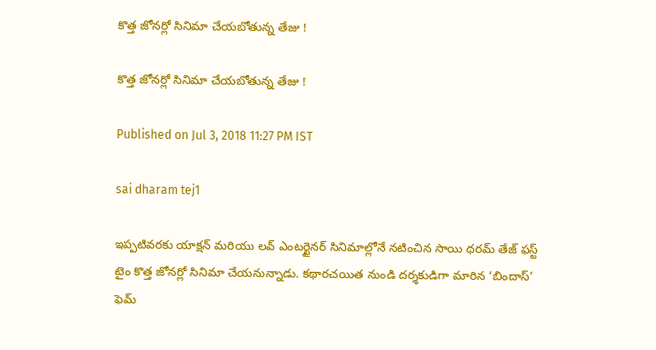కొత్త జోనర్లో సినిమా చేయబోతున్న తేజు !

కొత్త జోనర్లో సినిమా చేయబోతున్న తేజు !

Published on Jul 3, 2018 11:27 PM IST

sai dharam tej1

ఇప్పటివరకు యాక్షన్ మరియు లవ్ ఎంటర్టైనర్ సినిమాల్లోనే నటించిన సాయి ధరమ్ తేజ్ ఫస్ట్ టైం కొత్త జోనర్లో సినిమా చేయనున్నాడు. కథారచయిత నుండి దర్శకుడిగా మారిన ‘బిందాస్’ ఫెమ్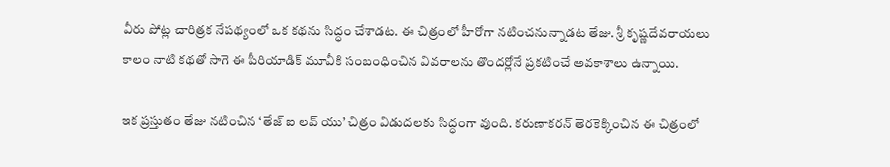వీరు పోట్ల చారిత్రక నేపథ్యంలో ఒక కథను సిద్ధం చేశాడట. ఈ చిత్రంలో హీరోగా నటించనున్నాడట తేజు. శ్రీ కృష్ణదేవరాయలు కాలం నాటి కథతో సాగె ఈ పీరియాడిక్ మూవీకి సంబంధించిన వివరాలను తొందర్లోనే ప్రకటించే అవకాశాలు ఉన్నాయి.

ఇక ప్రస్తుతం తేజు నటించిన ‘తేజ్ ఐ లవ్ యు’ చిత్రం విడుదలకు సిద్ధంగా వుంది. కరుణాకరన్ తెరకెక్కించిన ఈ చిత్రంలో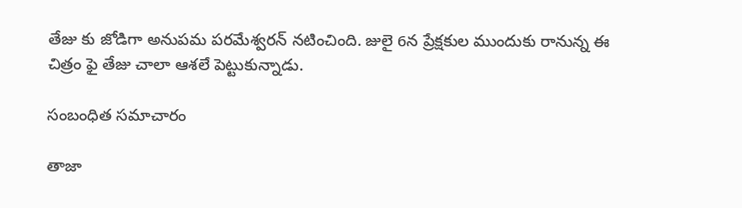తేజు కు జోడిగా అనుపమ పరమేశ్వరన్ నటించింది. జులై 6న ప్రేక్షకుల ముందుకు రానున్న ఈ చిత్రం ఫై తేజు చాలా ఆశలే పెట్టుకున్నాడు.

సంబంధిత సమాచారం

తాజా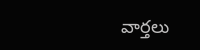వార్తలు